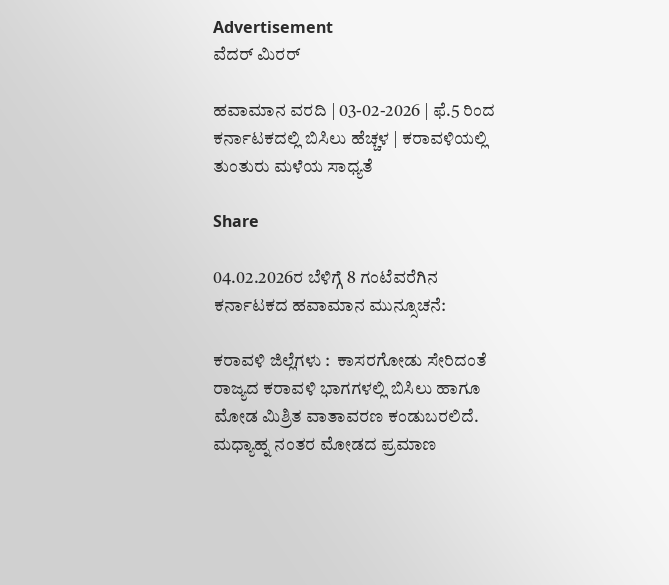Advertisement
ವೆದರ್ ಮಿರರ್

ಹವಾಮಾನ ವರದಿ | 03-02-2026 | ಫೆ.5 ರಿಂದ ಕರ್ನಾಟಕದಲ್ಲಿ ಬಿಸಿಲು ಹೆಚ್ಚಳ | ಕರಾವಳಿಯಲ್ಲಿ ತುಂತುರು ಮಳೆಯ ಸಾಧ್ಯತೆ

Share

04.02.2026ರ ಬೆಳಿಗ್ಗೆ 8 ಗಂಟೆವರೆಗಿನ ಕರ್ನಾಟಕದ ಹವಾಮಾನ ಮುನ್ಸೂಚನೆ:

ಕರಾವಳಿ ಜಿಲ್ಲೆಗಳು :  ಕಾಸರಗೋಡು ಸೇರಿದಂತೆ ರಾಜ್ಯದ ಕರಾವಳಿ ಭಾಗಗಳಲ್ಲಿ ಬಿಸಿಲು ಹಾಗೂ ಮೋಡ ಮಿಶ್ರಿತ ವಾತಾವರಣ ಕಂಡುಬರಲಿದೆ.  ಮಧ್ಯಾಹ್ನ ನಂತರ ಮೋಡದ ಪ್ರಮಾಣ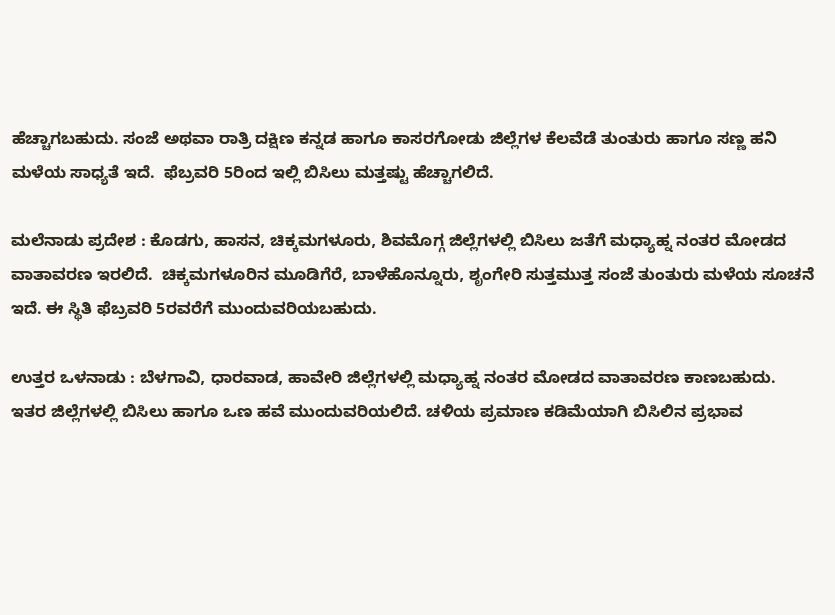ಹೆಚ್ಚಾಗಬಹುದು. ಸಂಜೆ ಅಥವಾ ರಾತ್ರಿ ದಕ್ಷಿಣ ಕನ್ನಡ ಹಾಗೂ ಕಾಸರಗೋಡು ಜಿಲ್ಲೆಗಳ ಕೆಲವೆಡೆ ತುಂತುರು ಹಾಗೂ ಸಣ್ಣ ಹನಿ ಮಳೆಯ ಸಾಧ್ಯತೆ ಇದೆ.  ಫೆಬ್ರವರಿ 5ರಿಂದ ಇಲ್ಲಿ ಬಿಸಿಲು ಮತ್ತಷ್ಟು ಹೆಚ್ಚಾಗಲಿದೆ.

ಮಲೆನಾಡು ಪ್ರದೇಶ : ಕೊಡಗು, ಹಾಸನ, ಚಿಕ್ಕಮಗಳೂರು, ಶಿವಮೊಗ್ಗ ಜಿಲ್ಲೆಗಳಲ್ಲಿ ಬಿಸಿಲು ಜತೆಗೆ ಮಧ್ಯಾಹ್ನ ನಂತರ ಮೋಡದ ವಾತಾವರಣ ಇರಲಿದೆ.  ಚಿಕ್ಕಮಗಳೂರಿನ ಮೂಡಿಗೆರೆ, ಬಾಳೆಹೊನ್ನೂರು, ಶೃಂಗೇರಿ ಸುತ್ತಮುತ್ತ ಸಂಜೆ ತುಂತುರು ಮಳೆಯ ಸೂಚನೆ ಇದೆ. ಈ ಸ್ಥಿತಿ ಫೆಬ್ರವರಿ 5ರವರೆಗೆ ಮುಂದುವರಿಯಬಹುದು.

ಉತ್ತರ ಒಳನಾಡು : ಬೆಳಗಾವಿ, ಧಾರವಾಡ, ಹಾವೇರಿ ಜಿಲ್ಲೆಗಳಲ್ಲಿ ಮಧ್ಯಾಹ್ನ ನಂತರ ಮೋಡದ ವಾತಾವರಣ ಕಾಣಬಹುದು. ಇತರ ಜಿಲ್ಲೆಗಳಲ್ಲಿ ಬಿಸಿಲು ಹಾಗೂ ಒಣ ಹವೆ ಮುಂದುವರಿಯಲಿದೆ. ಚಳಿಯ ಪ್ರಮಾಣ ಕಡಿಮೆಯಾಗಿ ಬಿಸಿಲಿನ ಪ್ರಭಾವ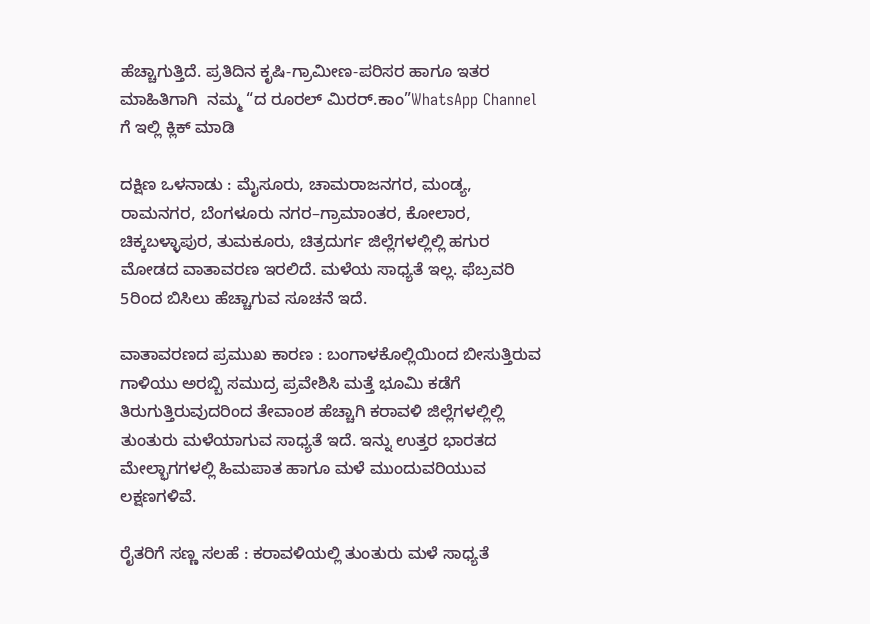ಹೆಚ್ಚಾಗುತ್ತಿದೆ. ಪ್ರತಿದಿನ ಕೃಷಿ-ಗ್ರಾಮೀಣ-ಪರಿಸರ ಹಾಗೂ ಇತರ ಮಾಹಿತಿಗಾಗಿ  ನಮ್ಮ “ದ ರೂರಲ್‌ ಮಿರರ್.ಕಾಂ”WhatsApp Channel  ಗೆ ಇಲ್ಲಿ ಕ್ಲಿಕ್‌ ಮಾಡಿ

ದಕ್ಷಿಣ ಒಳನಾಡು : ಮೈಸೂರು, ಚಾಮರಾಜನಗರ, ಮಂಡ್ಯ, ರಾಮನಗರ, ಬೆಂಗಳೂರು ನಗರ–ಗ್ರಾಮಾಂತರ, ಕೋಲಾರ, ಚಿಕ್ಕಬಳ್ಳಾಪುರ, ತುಮಕೂರು, ಚಿತ್ರದುರ್ಗ ಜಿಲ್ಲೆಗಳಲ್ಲಿಲ್ಲಿ ಹಗುರ ಮೋಡದ ವಾತಾವರಣ ಇರಲಿದೆ. ಮಳೆಯ ಸಾಧ್ಯತೆ ಇಲ್ಲ. ಫೆಬ್ರವರಿ 5ರಿಂದ ಬಿಸಿಲು ಹೆಚ್ಚಾಗುವ ಸೂಚನೆ ಇದೆ.

ವಾತಾವರಣದ ಪ್ರಮುಖ ಕಾರಣ : ಬಂಗಾಳಕೊಲ್ಲಿಯಿಂದ ಬೀಸುತ್ತಿರುವ ಗಾಳಿಯು ಅರಬ್ಬಿ ಸಮುದ್ರ ಪ್ರವೇಶಿಸಿ ಮತ್ತೆ ಭೂಮಿ ಕಡೆಗೆ ತಿರುಗುತ್ತಿರುವುದರಿಂದ ತೇವಾಂಶ ಹೆಚ್ಚಾಗಿ ಕರಾವಳಿ ಜಿಲ್ಲೆಗಳಲ್ಲಿಲ್ಲಿ ತುಂತುರು ಮಳೆಯಾಗುವ ಸಾಧ್ಯತೆ ಇದೆ. ಇನ್ನು ಉತ್ತರ ಭಾರತದ ಮೇಲ್ಭಾಗಗಳಲ್ಲಿ ಹಿಮಪಾತ ಹಾಗೂ ಮಳೆ ಮುಂದುವರಿಯುವ ಲಕ್ಷಣಗಳಿವೆ.

ರೈತರಿಗೆ ಸಣ್ಣ ಸಲಹೆ : ಕರಾವಳಿಯಲ್ಲಿ ತುಂತುರು ಮಳೆ ಸಾಧ್ಯತೆ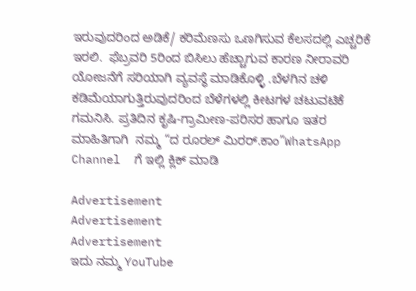ಇರುವುದರಿಂದ ಅಡಿಕೆ/ ಕರಿಮೆಣಸು ಒಣಗಿಸುವ ಕೆಲಸದಲ್ಲಿ ಎಚ್ಚರಿಕೆ ಇರಲಿ.  ಫೆಬ್ರವರಿ 5ರಿಂದ ಬಿಸಿಲು ಹೆಚ್ಚಾಗುವ ಕಾರಣ ನೀರಾವರಿ ಯೋಜನೆಗೆ ಸರಿಯಾಗಿ ವ್ಯವಸ್ಥೆ ಮಾಡಿಕೊಳ್ಳಿ .ಬೆಳಗಿನ ಚಳಿ ಕಡಿಮೆಯಾಗುತ್ತಿರುವುದರಿಂದ ಬೆಳೆಗಳಲ್ಲಿ ಕೀಟಗಳ ಚಟುವಟಿಕೆ ಗಮನಿಸಿ. ಪ್ರತಿದಿನ ಕೃಷಿ-ಗ್ರಾಮೀಣ-ಪರಿಸರ ಹಾಗೂ ಇತರ ಮಾಹಿತಿಗಾಗಿ  ನಮ್ಮ “ದ ರೂರಲ್‌ ಮಿರರ್.ಕಾಂ”WhatsApp Channel  ಗೆ ಇಲ್ಲಿ ಕ್ಲಿಕ್‌ ಮಾಡಿ

Advertisement
Advertisement
Advertisement
ಇದು ನಮ್ಮ YouTube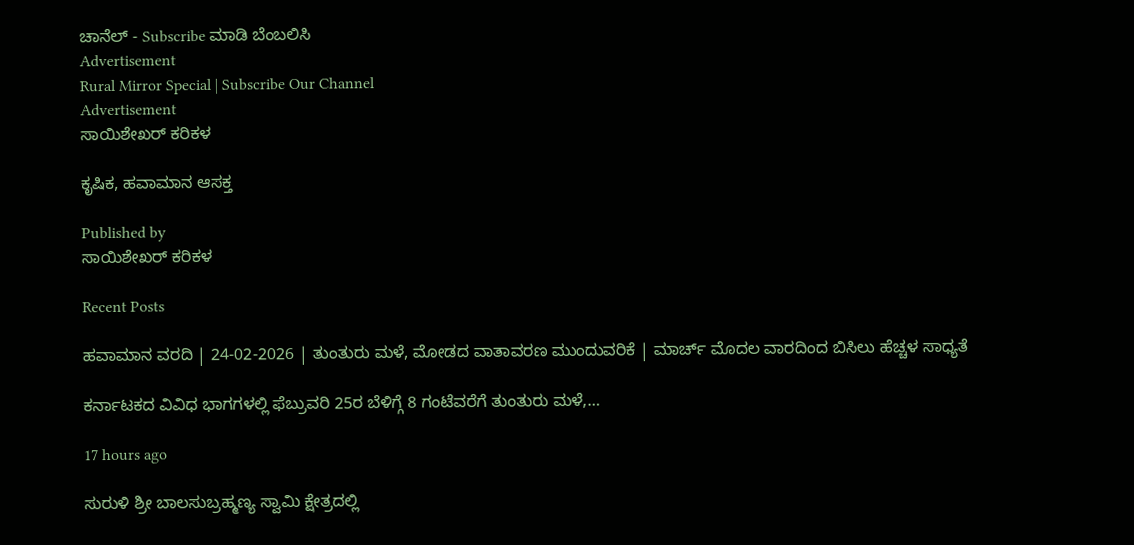ಚಾನೆಲ್ - Subscribe ಮಾಡಿ ಬೆಂಬಲಿಸಿ
Advertisement
Rural Mirror Special | Subscribe Our Channel
Advertisement
ಸಾಯಿಶೇಖರ್ ಕರಿಕಳ

ಕೃಷಿಕ, ಹವಾಮಾನ ಆಸಕ್ತ

Published by
ಸಾಯಿಶೇಖರ್ ಕರಿಕಳ

Recent Posts

ಹವಾಮಾನ ವರದಿ | 24-02-2026 | ತುಂತುರು ಮಳೆ, ಮೋಡದ ವಾತಾವರಣ ಮುಂದುವರಿಕೆ | ಮಾರ್ಚ್ ಮೊದಲ ವಾರದಿಂದ ಬಿಸಿಲು ಹೆಚ್ಚಳ ಸಾಧ್ಯತೆ

ಕರ್ನಾಟಕದ ವಿವಿಧ ಭಾಗಗಳಲ್ಲಿ ಫೆಬ್ರುವರಿ 25ರ ಬೆಳಿಗ್ಗೆ 8 ಗಂಟೆವರೆಗೆ ತುಂತುರು ಮಳೆ,…

17 hours ago

ಸುರುಳಿ ಶ್ರೀ ಬಾಲಸುಬ್ರಹ್ಮಣ್ಯ ಸ್ವಾಮಿ ಕ್ಷೇತ್ರದಲ್ಲಿ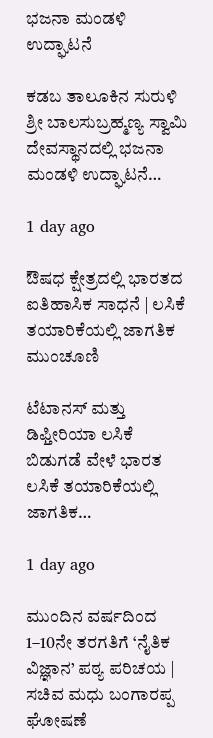ಭಜನಾ ಮಂಡಳಿ ಉದ್ಘಾಟನೆ

ಕಡಬ ತಾಲೂಕಿನ ಸುರುಳಿ ಶ್ರೀ ಬಾಲಸುಬ್ರಹ್ಮಣ್ಯ ಸ್ವಾಮಿ ದೇವಸ್ಥಾನದಲ್ಲಿ ಭಜನಾ ಮಂಡಳಿ ಉದ್ಘಾಟನೆ…

1 day ago

ಔಷಧ ಕ್ಷೇತ್ರದಲ್ಲಿ ಭಾರತದ ಐತಿಹಾಸಿಕ ಸಾಧನೆ | ಲಸಿಕೆ ತಯಾರಿಕೆಯಲ್ಲಿ ಜಾಗತಿಕ ಮುಂಚೂಣಿ

ಟೆಟಾನಸ್ ಮತ್ತು ಡಿಫ್ತೀರಿಯಾ ಲಸಿಕೆ ಬಿಡುಗಡೆ ವೇಳೆ ಭಾರತ ಲಸಿಕೆ ತಯಾರಿಕೆಯಲ್ಲಿ ಜಾಗತಿಕ…

1 day ago

ಮುಂದಿನ ವರ್ಷದಿಂದ 1–10ನೇ ತರಗತಿಗೆ ‘ನೈತಿಕ ವಿಜ್ಞಾನ’ ಪಠ್ಯ ಪರಿಚಯ | ಸಚಿವ ಮಧು ಬಂಗಾರಪ್ಪ ಘೋಷಣೆ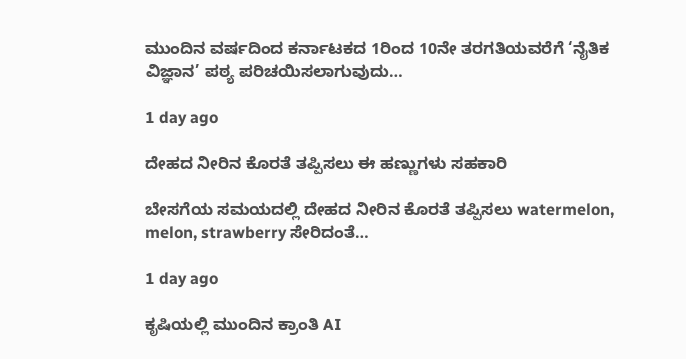ಮುಂದಿನ ವರ್ಷದಿಂದ ಕರ್ನಾಟಕದ 1ರಿಂದ 10ನೇ ತರಗತಿಯವರೆಗೆ ‘ನೈತಿಕ ವಿಜ್ಞಾನ’ ಪಠ್ಯ ಪರಿಚಯಿಸಲಾಗುವುದು…

1 day ago

ದೇಹದ ನೀರಿನ ಕೊರತೆ ತಪ್ಪಿಸಲು ಈ ಹಣ್ಣುಗಳು ಸಹಕಾರಿ

ಬೇಸಗೆಯ ಸಮಯದಲ್ಲಿ ದೇಹದ ನೀರಿನ ಕೊರತೆ ತಪ್ಪಿಸಲು watermelon, melon, strawberry ಸೇರಿದಂತೆ…

1 day ago

ಕೃಷಿಯಲ್ಲಿ ಮುಂದಿನ ಕ್ರಾಂತಿ AI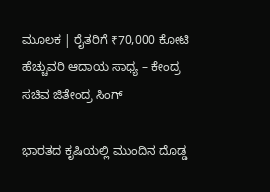ಮೂಲಕ | ರೈತರಿಗೆ ₹70,000 ಕೋಟಿ ಹೆಚ್ಚುವರಿ ಆದಾಯ ಸಾಧ್ಯ – ಕೇಂದ್ರ ಸಚಿವ ಜಿತೇಂದ್ರ ಸಿಂಗ್

ಭಾರತದ ಕೃಷಿಯಲ್ಲಿ ಮುಂದಿನ ದೊಡ್ಡ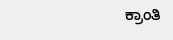ಕ್ರಾಂತಿ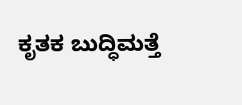ಕೃತಕ ಬುದ್ಧಿಮತ್ತೆ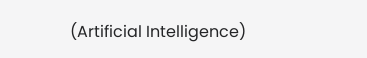(Artificial Intelligence)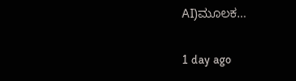AI)ಮೂಲಕ…

1 day ago